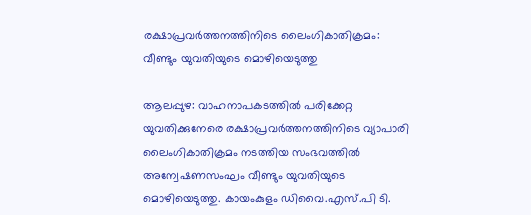രക്ഷാപ്രവർത്തനത്തിനിടെ ലൈംഗികാതിക്രമം: വീണ്ടും യുവതിയുടെ മൊഴിയെടുത്തു

ആലപ്പുഴ: വാഹനാപകടത്തിൽ പരിക്കേറ്റ യുവതിക്കുനേരെ രക്ഷാപ്രവർത്തനത്തിനിടെ വ്യാപാരി ലൈംഗികാതിക്രമം നടത്തിയ സംഭവത്തിൽ അന്വേഷണസംഘം വീണ്ടും യുവതിയുടെ മൊഴിയെടുത്തു. കായംകുളം ഡിവൈ.എസ്.പി ടി.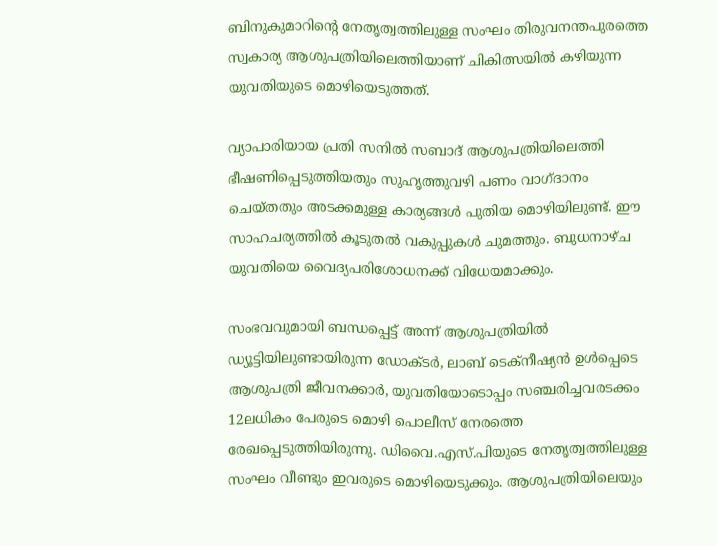ബിനുകുമാറിന്റെ നേതൃത്വത്തിലുള്ള സംഘം തിരുവനന്തപുരത്തെ സ്വകാര്യ ആശുപത്രിയിലെത്തിയാണ് ചികിത്സയിൽ കഴിയുന്ന യുവതിയുടെ മൊഴിയെടുത്തത്.

വ്യാപാരിയായ പ്രതി സനിൽ സബാദ് ആശുപത്രിയിലെത്തി ഭീഷണിപ്പെടുത്തിയതും സുഹൃത്തുവഴി പണം വാഗ്‌ദാനം ചെയ്തതും അടക്കമുള്ള കാര്യങ്ങൾ പുതിയ മൊഴിയിലുണ്ട്. ഈ സാഹചര്യത്തിൽ കൂടുതൽ വകുപ്പുകൾ ചുമത്തും. ബുധനാഴ്ച യുവതിയെ വൈദ്യപരിശോധനക്ക് വിധേയമാക്കും.

സംഭവവുമായി ബന്ധപ്പെട്ട് അന്ന് ആശുപത്രിയിൽ ഡ്യൂട്ടിയിലുണ്ടായിരുന്ന ഡോക്‌ടർ, ലാബ് ടെക്നീഷ്യൻ ഉൾപ്പെടെ ആശുപത്രി ജീവനക്കാർ, യുവതിയോടൊപ്പം സഞ്ചരിച്ചവരടക്കം 12ലധികം പേരുടെ മൊഴി പൊലീസ് നേരത്തെ രേഖപ്പെടുത്തിയിരുന്നു. ഡിവൈ.എസ്.പിയുടെ നേതൃത്വത്തിലുള്ള സംഘം വീണ്ടും ഇവരുടെ മൊഴിയെടുക്കും. ആശുപത്രിയിലെയും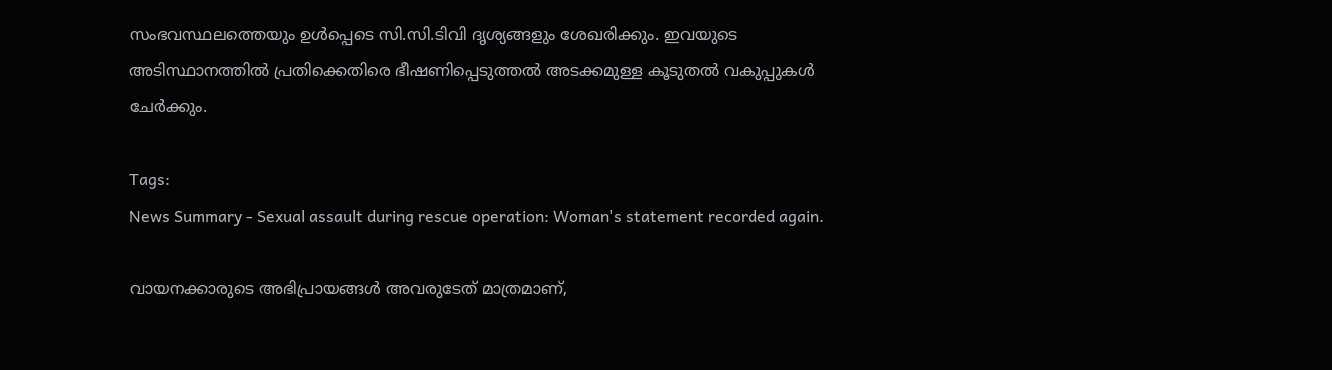സംഭവസ്ഥലത്തെയും ഉൾപ്പെടെ സി.സി.ടിവി ദൃശ്യങ്ങളും ശേഖരിക്കും. ഇവയുടെ അടിസ്ഥാനത്തിൽ പ്രതിക്കെതിരെ ഭീഷണിപ്പെടുത്തൽ അടക്കമുള്ള കൂടുതൽ വകുപ്പുകൾ ചേർക്കും.

Tags:
News Summary - Sexual assault during rescue operation: Woman's statement recorded again.

വായനക്കാരുടെ അഭിപ്രായങ്ങള്‍ അവരുടേത് മാത്രമാണ്,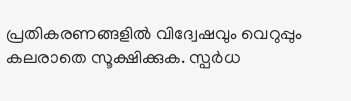പ്രതികരണങ്ങളിൽ വിദ്വേഷവും വെറുപ്പും കലരാതെ സൂക്ഷിക്കുക. സ്പർധ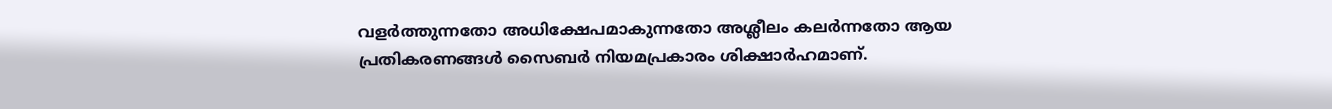വളർത്തുന്നതോ അധിക്ഷേപമാകുന്നതോ അശ്ലീലം കലർന്നതോ ആയ പ്രതികരണങ്ങൾ സൈബർ നിയമപ്രകാരം ശിക്ഷാർഹമാണ്.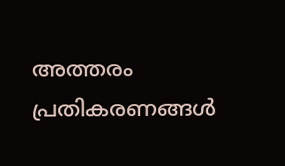അത്തരം പ്രതികരണങ്ങൾ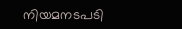നിയമനടപടി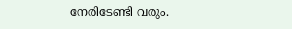നേരിടേണ്ടി വരും.